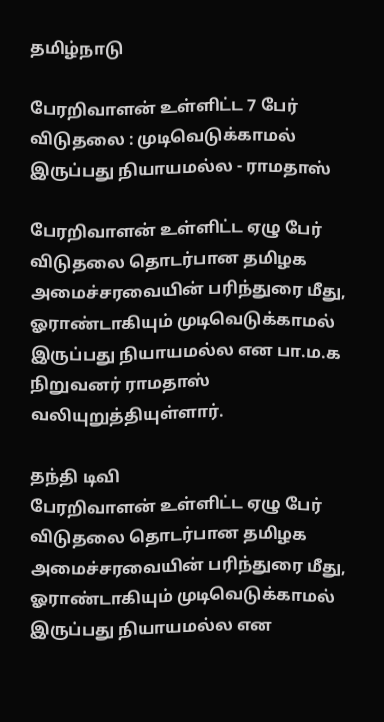தமிழ்நாடு

பேரறிவாளன் உள்ளிட்ட 7 பேர் விடுதலை : முடிவெடுக்காமல் இருப்பது நியாயமல்ல - ராமதாஸ்

பேரறிவாளன் உள்ளிட்ட ஏழு பேர் விடுதலை தொடர்பான தமிழக அமைச்சரவையின் பரிந்துரை மீது, ஓராண்டாகியும் முடிவெடுக்காமல் இருப்பது நியாயமல்ல என பா.ம.க நிறுவனர் ராமதாஸ் வலியுறுத்தியுள்ளார்.

தந்தி டிவி
பேரறிவாளன் உள்ளிட்ட ஏழு பேர் விடுதலை தொடர்பான தமிழக அமைச்சரவையின் பரிந்துரை மீது, ஓராண்டாகியும் முடிவெடுக்காமல் இருப்பது நியாயமல்ல என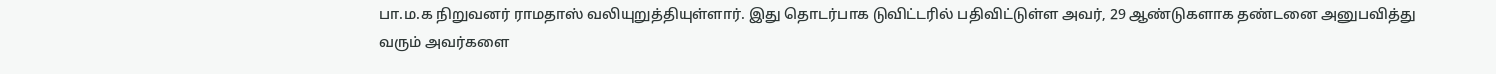பா.ம.க நிறுவனர் ராமதாஸ் வலியுறுத்தியுள்ளார். இது தொடர்பாக டுவிட்டரில் பதிவிட்டுள்ள அவர், 29 ஆண்டுகளாக தண்டனை அனுபவித்து வரும் அவர்களை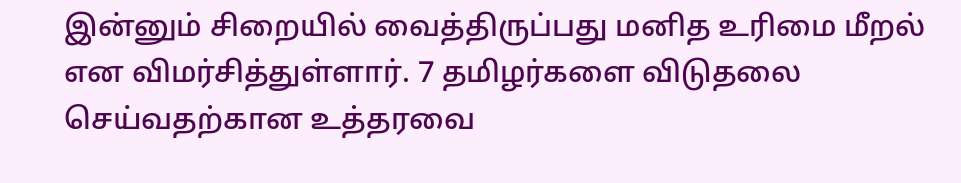இன்னும் சிறையில் வைத்திருப்பது மனித உரிமை மீறல் என விமர்சித்துள்ளார். 7 தமிழர்களை விடுதலை செய்வதற்கான உத்தரவை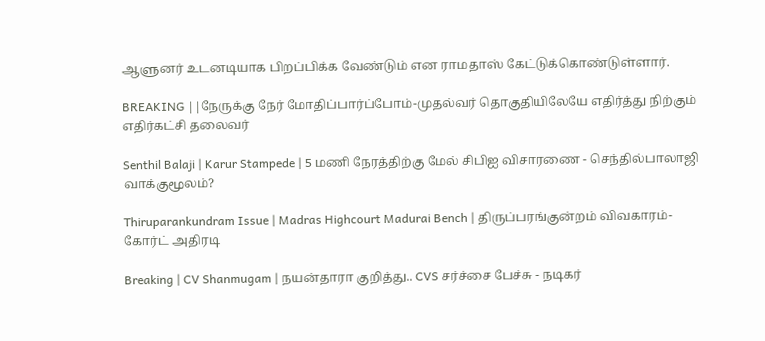ஆளுனர் உடனடியாக பிறப்பிக்க வேண்டும் என ராமதாஸ் கேட்டுக்கொண்டுள்ளார்.

BREAKING ||நேருக்கு நேர் மோதிப்பார்ப்போம்-முதல்வர் தொகுதியிலேயே எதிர்த்து நிற்கும் எதிர்கட்சி தலைவர்

Senthil Balaji | Karur Stampede | 5 மணி நேரத்திற்கு மேல் சிபிஐ விசாரணை - செந்தில்பாலாஜி வாக்குமூலம்?

Thiruparankundram Issue | Madras Highcourt Madurai Bench | திருப்பரங்குன்றம் விவகாரம்- கோர்ட் அதிரடி

Breaking | CV Shanmugam | நயன்தாரா குறித்து.. CVS சர்ச்சை பேச்சு - நடிகர்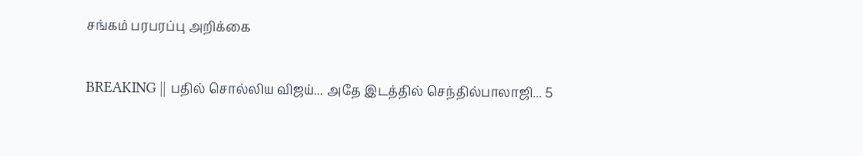சங்கம் பரபரப்பு அறிக்கை

BREAKING || பதில் சொல்லிய விஜய்... அதே இடத்தில் செந்தில்பாலாஜி... 5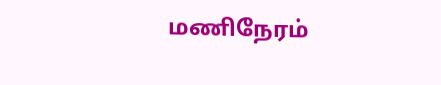மணிநேரம்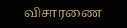விசாரணை